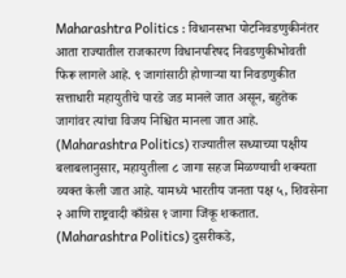Maharashtra Politics : विधानसभा पोटनिवडणुकीनंतर आता राज्यातील राजकारण विधानपरिषद निवडणुकीभोवती फिरू लागले आहे. ९ जागांसाठी होणाऱ्या या निवडणुकीत सत्ताधारी महायुतीचे पारडे जड मानले जात असून, बहुतेक जागांवर त्यांचा विजय निश्चित मानला जात आहे. (Maharashtra Politics) राज्यातील सध्याच्या पक्षीय बलाबलानुसार, महायुतीला ८ जागा सहज मिळण्याची शक्यता व्यक्त केली जात आहे. यामध्ये भारतीय जनता पक्ष ५, शिवसेना २ आणि राष्ट्रवादी काँग्रेस १ जागा जिंकू शकतात. (Maharashtra Politics) दुसरीकडे,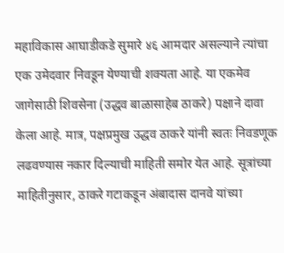महाविकास आघाडीकडे सुमारे ४६ आमदार असल्याने त्यांचा एक उमेदवार निवडून येण्याची शक्यता आहे. या एकमेव जागेसाठी शिवसेना (उद्धव बाळासाहेब ठाकरे) पक्षाने दावा केला आहे. मात्र, पक्षप्रमुख उद्धव ठाकरे यांनी स्वतः निवडणूक लढवण्यास नकार दिल्याची माहिती समोर येत आहे. सूत्रांच्या माहितीनुसार, ठाकरे गटाकडून अंबादास दानवे यांच्या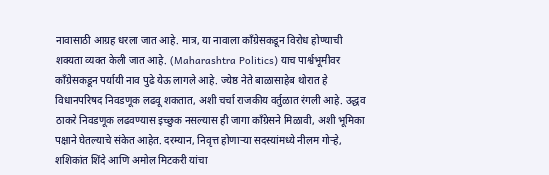नावासाठी आग्रह धरला जात आहे. मात्र, या नावाला काँग्रेसकडून विरोध होण्याची शक्यता व्यक्त केली जात आहे. (Maharashtra Politics) याच पार्श्वभूमीवर काँग्रेसकडून पर्यायी नाव पुढे येऊ लागले आहे. ज्येष्ठ नेते बाळासाहेब थोरात हे विधानपरिषद निवडणूक लढवू शकतात, अशी चर्चा राजकीय वर्तुळात रंगली आहे. उद्धव ठाकरे निवडणूक लढवण्यास इच्छुक नसल्यास ही जागा काँग्रेसने मिळावी, अशी भूमिका पक्षाने घेतल्याचे संकेत आहेत. दरम्यान, निवृत्त होणाऱ्या सदस्यांमध्ये नीलम गोऱ्हे, शशिकांत शिंदे आणि अमोल मिटकरी यांचा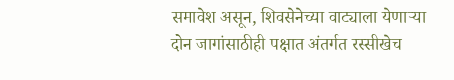समावेश असून, शिवसेनेच्या वाट्याला येणाऱ्या दोन जागांसाठीही पक्षात अंतर्गत रस्सीखेच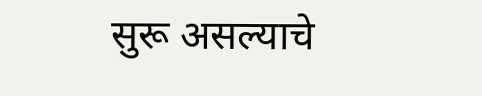सुरू असल्याचे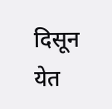दिसून येत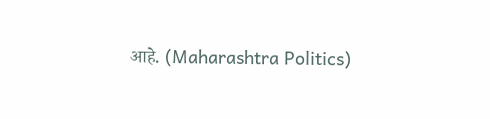आहे. (Maharashtra Politics)